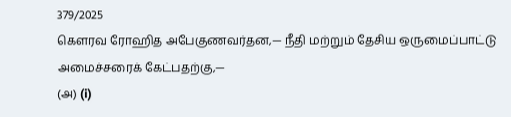379/2025
கௌரவ ரோஹித அபேகுணவர்தன,— நீதி மற்றும் தேசிய ஒருமைப்பாட்டு அமைச்சரைக் கேட்பதற்கு,—
(அ) (i)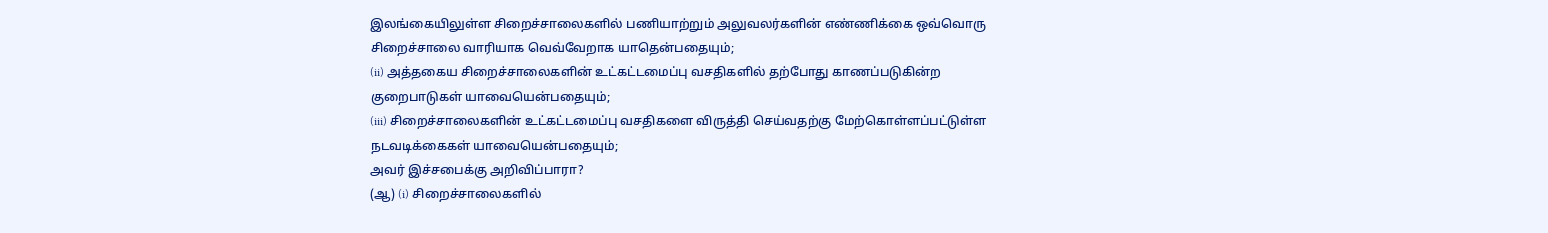இலங்கையிலுள்ள சிறைச்சாலைகளில் பணியாற்றும் அலுவலர்களின் எண்ணிக்கை ஒவ்வொரு சிறைச்சாலை வாரியாக வெவ்வேறாக யாதென்பதையும்;
(ii) அத்தகைய சிறைச்சாலைகளின் உட்கட்டமைப்பு வசதிகளில் தற்போது காணப்படுகின்ற குறைபாடுகள் யாவையென்பதையும்;
(iii) சிறைச்சாலைகளின் உட்கட்டமைப்பு வசதிகளை விருத்தி செய்வதற்கு மேற்கொள்ளப்பட்டுள்ள நடவடிக்கைகள் யாவையென்பதையும்;
அவர் இச்சபைக்கு அறிவிப்பாரா?
(ஆ) (i) சிறைச்சாலைகளில்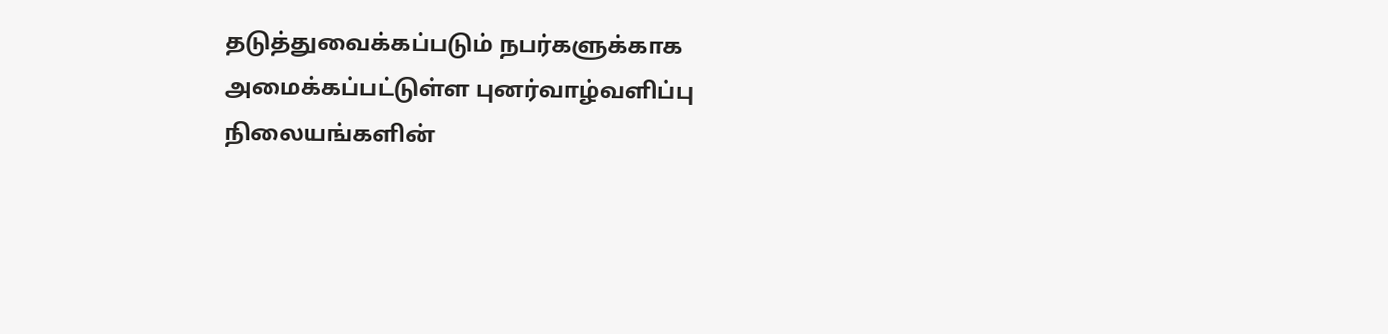தடுத்துவைக்கப்படும் நபர்களுக்காக அமைக்கப்பட்டுள்ள புனர்வாழ்வளிப்பு நிலையங்களின்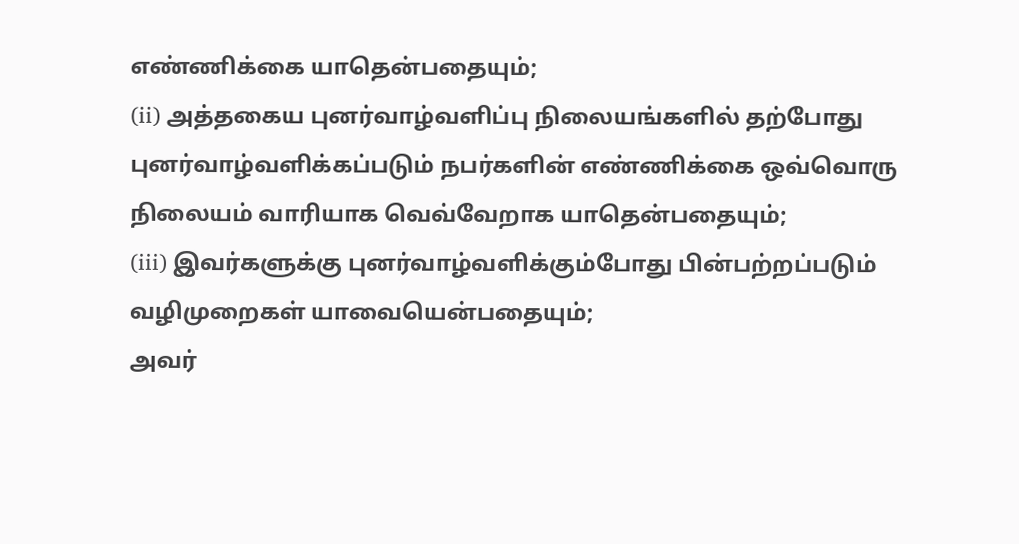எண்ணிக்கை யாதென்பதையும்;
(ii) அத்தகைய புனர்வாழ்வளிப்பு நிலையங்களில் தற்போது புனர்வாழ்வளிக்கப்படும் நபர்களின் எண்ணிக்கை ஒவ்வொரு நிலையம் வாரியாக வெவ்வேறாக யாதென்பதையும்;
(iii) இவர்களுக்கு புனர்வாழ்வளிக்கும்போது பின்பற்றப்படும் வழிமுறைகள் யாவையென்பதையும்;
அவர்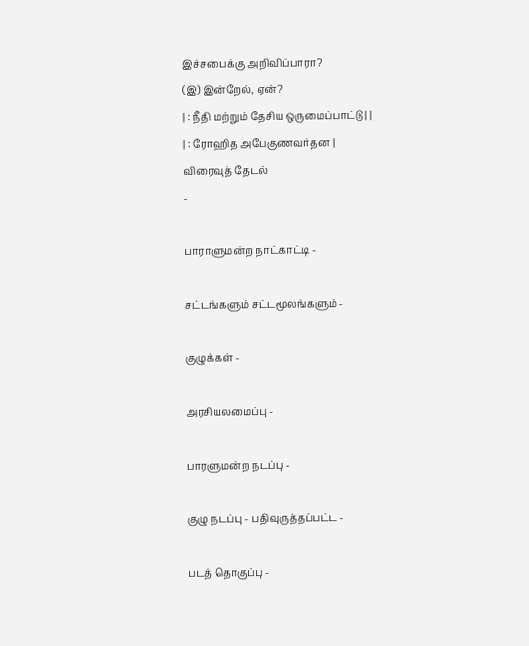இச்சபைக்கு அறிவிப்பாரா?
(இ) இன்றேல், ஏன்?
| : நீதி மற்றும் தேசிய ஒருமைப்பாட்டு | |
| : ரோஹித அபேகுணவர்தன |
விரைவுத் தேடல்
-

பாராளுமன்ற நாட்காட்டி -

சட்டங்களும் சட்டமூலங்களும் -

குழுக்கள் -

அரசியலமைப்பு -

பாரளுமன்ற நடப்பு -

குழு நடப்பு - பதிவுருத்தப்பட்ட -

படத் தொகுப்பு -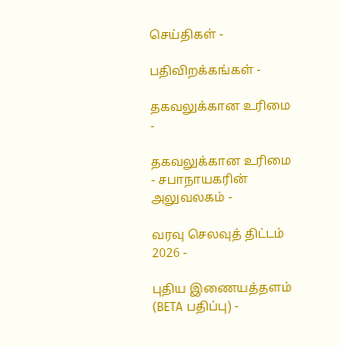செய்திகள் -

பதிவிறக்கங்கள் -

தகவலுக்கான உரிமை -

தகவலுக்கான உரிமை - சபாநாயகரின் அலுவலகம் -

வரவு செலவுத் திட்டம் 2026 -

புதிய இணையத்தளம் (BETA பதிப்பு) -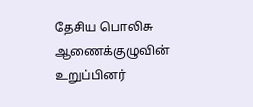தேசிய பொலிசு ஆணைக்குழுவின் உறுப்பினர்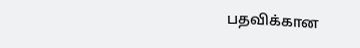பதவிக்கான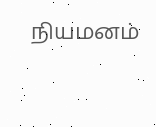நியமனம்